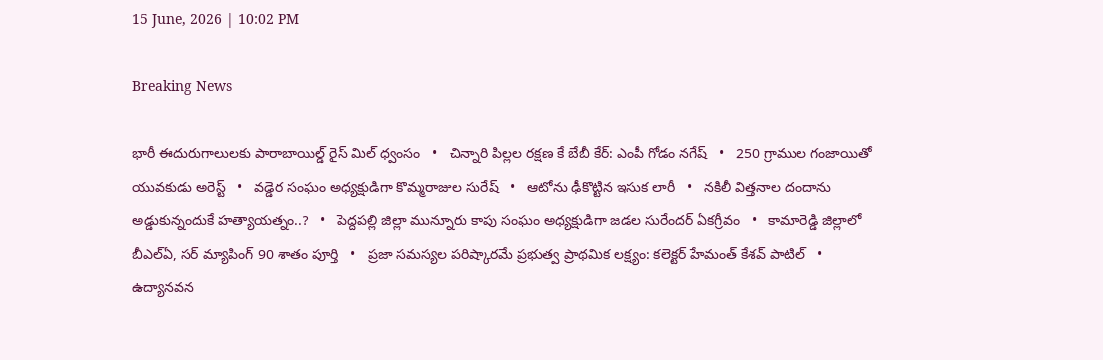15 June, 2026 | 10:02 PM

Breaking News

భారీ ఈదురుగాలులకు పారాబాయిల్డ్ రైస్ మిల్ ధ్వంసం   •   చిన్నారి పిల్లల రక్షణ కే బేబీ కేర్: ఎంపీ గోడం నగేష్   •   250 గ్రాముల గంజాయితో యువకుడు అరెస్ట్   •   వడ్డెర సంఘం అధ్యక్షుడిగా కొమ్మరాజుల సురేష్   •   ఆటోను ఢీకొట్టిన ఇసుక లారీ   •   నకిలీ విత్తనాల దందాను అడ్డుకున్నందుకే హత్యాయత్నం..?   •   పెద్దపల్లి జిల్లా మున్నూరు కాపు సంఘం అధ్యక్షుడిగా జడల సురేందర్ ఏకగ్రీవం   •   కామారెడ్డి జిల్లాలో బీఎల్ఏ, సర్ మ్యాపింగ్ 90 శాతం పూర్తి   •   ప్రజా సమస్యల పరిష్కారమే ప్రభుత్వ ప్రాథమిక లక్ష్యం: కలెక్టర్ హేమంత్ కేశవ్ పాటిల్   •   ఉద్యానవన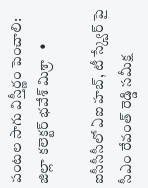పంటల సాగు విస్తీర్ణం పెంచాలి: జిల్లా కలెక్టర్ భవేశ్ మిశ్రా   •

ఐసీసీసీలో ఏఐ హబ్, టీ స్క్వేర్ పై సీఎం రేవంత్ రెడ్డి సమీక్ష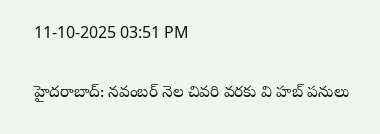11-10-2025 03:51 PM

హైదరాబాద్: నవంబర్ నెల చివరి వరకు వి హబ్ పనులు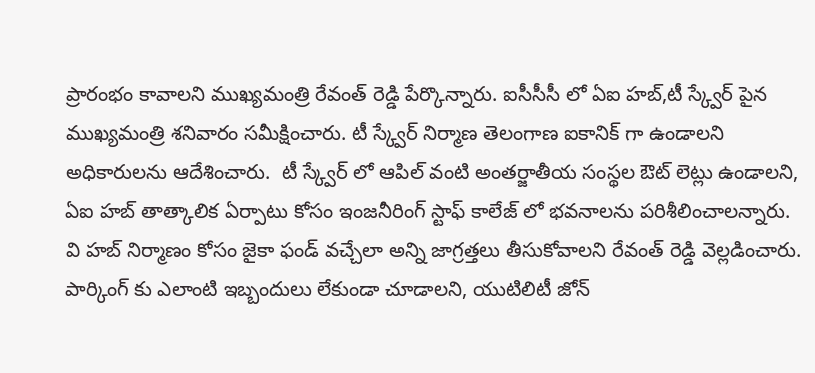ప్రారంభం కావాలని ముఖ్యమంత్రి రేవంత్ రెడ్డి పేర్కొన్నారు. ఐసీసీసీ లో ఏఐ హబ్,టీ స్క్వేర్ పైన ముఖ్యమంత్రి శనివారం సమీక్షించారు. టీ స్క్వేర్ నిర్మాణ తెలంగాణ ఐకానిక్ గా ఉండాలని అధికారులను ఆదేశించారు.  టీ స్క్వేర్ లో ఆపిల్ వంటి అంతర్జాతీయ సంస్థల ఔట్ లెట్లు ఉండాలని, ఏఐ హబ్ తాత్కాలిక ఏర్పాటు కోసం ఇంజనీరింగ్ స్టాఫ్ కాలేజ్ లో భవనాలను పరిశీలించాలన్నారు. వి హబ్ నిర్మాణం కోసం జైకా ఫండ్ వచ్చేలా అన్ని జాగ్రత్తలు తీసుకోవాలని రేవంత్ రెడ్డి వెల్లడించారు. పార్కింగ్ కు ఎలాంటి ఇబ్బందులు లేకుండా చూడాలని, యుటిలిటీ జోన్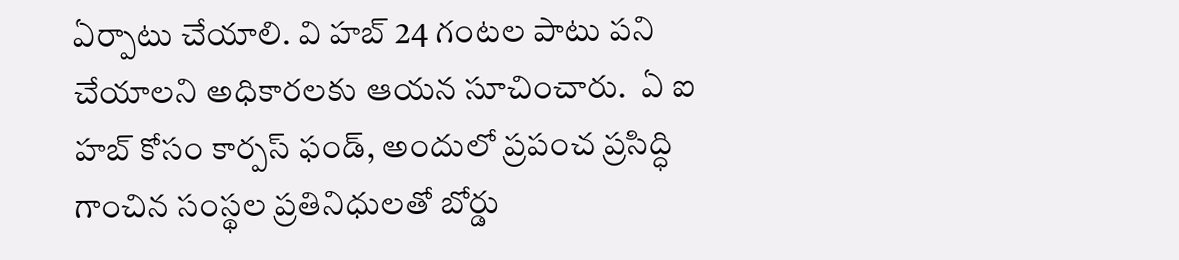ఏర్పాటు చేయాలి. వి హబ్ 24 గంటల పాటు పని చేయాలని అధికారలకు ఆయన సూచించారు.  ఏ ఐ హబ్ కోసం కార్పస్ ఫండ్, అందులో ప్రపంచ ప్రసిద్ధి గాంచిన సంస్థల ప్రతినిధులతో బోర్డు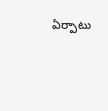ఏర్పాటు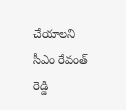చేయాలని సీఎం రేవంత్ రెడ్డి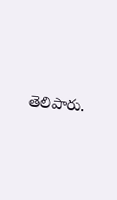తెలిపారు.